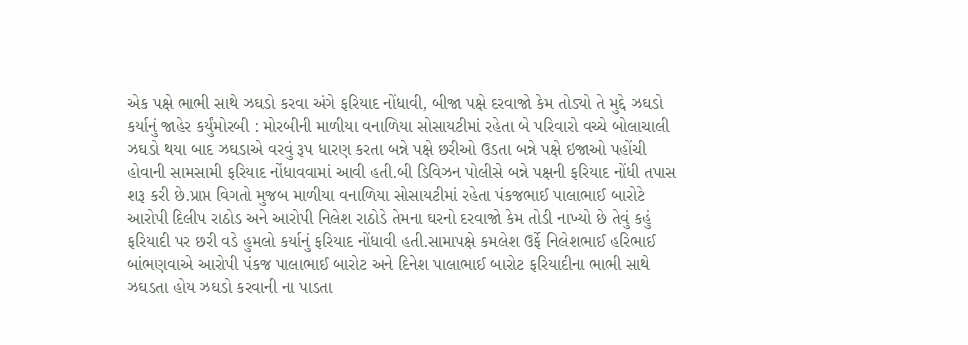એક પક્ષે ભાભી સાથે ઝઘડો કરવા અંગે ફરિયાદ નોંધાવી, બીજા પક્ષે દરવાજો કેમ તોડ્યો તે મુદ્દે ઝઘડો કર્યાનું જાહેર કર્યુંમોરબી : મોરબીની માળીયા વનાળિયા સોસાયટીમાં રહેતા બે પરિવારો વચ્ચે બોલાચાલી ઝઘડો થયા બાદ ઝઘડાએ વરવું રૂપ ધારણ કરતા બન્ને પક્ષે છરીઓ ઉડતા બન્ને પક્ષે ઇજાઓ પહોંચી હોવાની સામસામી ફરિયાદ નોંધાવવામાં આવી હતી.બી ડિવિઝન પોલીસે બન્ને પક્ષની ફરિયાદ નોંધી તપાસ શરૂ કરી છે.પ્રાપ્ત વિગતો મુજબ માળીયા વનાળિયા સોસાયટીમાં રહેતા પંકજભાઈ પાલાભાઈ બારોટે આરોપી દિલીપ રાઠોડ અને આરોપી નિલેશ રાઠોડે તેમના ઘરનો દરવાજો કેમ તોડી નાખ્યો છે તેવું કહું ફરિયાદી પર છરી વડે હુમલો કર્યાનું ફરિયાદ નોંધાવી હતી.સામાપક્ષે કમલેશ ઉર્ફે નિલેશભાઈ હરિભાઈ બાંભણવાએ આરોપી પંકજ પાલાભાઈ બારોટ અને દિનેશ પાલાભાઈ બારોટ ફરિયાદીના ભાભી સાથે ઝઘડતા હોય ઝઘડો કરવાની ના પાડતા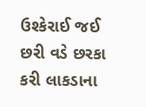ઉશ્કેરાઈ જઈ છરી વડે છરકા કરી લાકડાના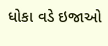ધોકા વડે ઇજાઓ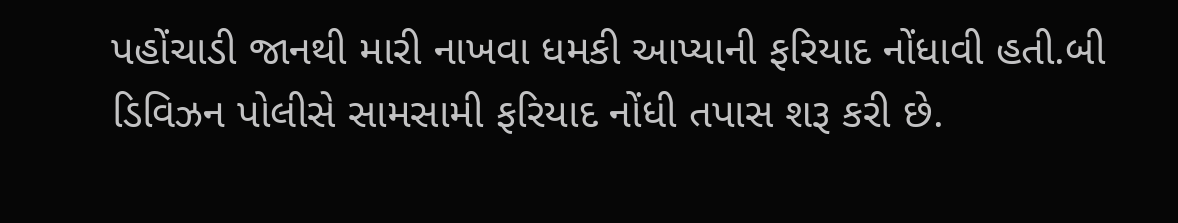પહોંચાડી જાનથી મારી નાખવા ધમકી આપ્યાની ફરિયાદ નોંધાવી હતી.બી ડિવિઝન પોલીસે સામસામી ફરિયાદ નોંધી તપાસ શરૂ કરી છે.